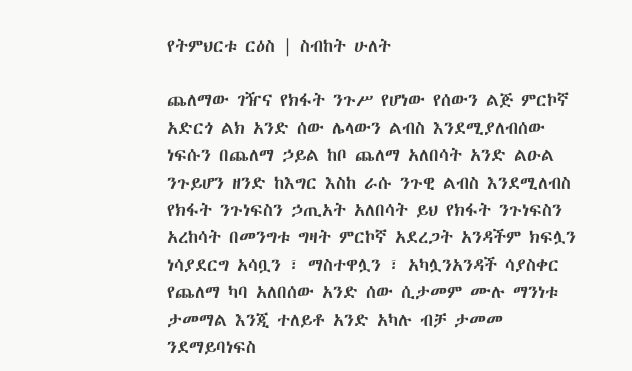የትምህርቱ ርዕስ | ስብከት ሁለት

ጨለማው ገዥና የክፋት ንጉሥ የሆነው የሰውን ልጅ ምርኮኛ አድርጎ ልክ አንድ ሰው ሌላውን ልብስ እንደሚያለብሰው ነፍሱን በጨለማ ኃይል ከቦ ጨለማ አለበሳት አንድ ልዑል ንጉይሆን ዘንድ ከእግር እስከ ራሱ ንጉዊ ልብስ እንደሚለብስ የክፋት ንጉነፍስን ኃጢአት አለበሳት ይህ የክፋት ንጉነፍስን አረከሳት በመንግቱ ግዛት ምርኮኛ አደረጋት አንዳችም ክፍሏን ነሳያደርግ አሳቧን ፣ ማስተዋሏን ፣ አካሏንአንዳች ሳያስቀር የጨለማ ካባ አለበሰው አንድ ሰው ሲታመም ሙሉ ማንነቱ ታመማል እንጂ ተለይቶ አንድ አካሉ ብቻ ታመመ ንደማይባነፍስ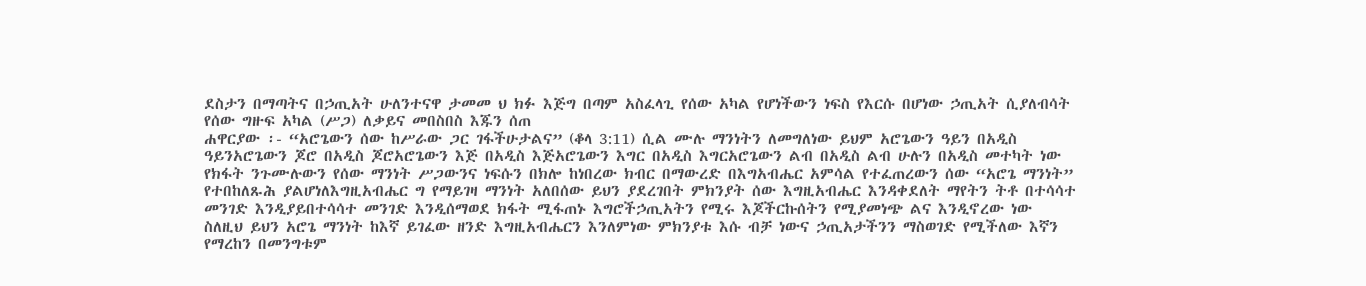ደስታን በማጣትና በኃጢአት ሁለንተናዋ ታመመ ህ ክፉ እጅግ በጣም አስፈላጊ የሰው አካል የሆነችውን ነፍስ የእርሱ በሆነው ኃጢአት ሲያለብሳት የሰው ግዙፍ አካል (ሥጋ) ለቃይና መበስበስ እጁን ሰጠ
ሐዋርያው ፡- “አሮጌውን ሰው ከሥራው ጋር ገፋችሁታልና” (ቆላ 3:11) ሲል ሙሉ ማንነትን ለመግለነው ይህም አሮጌውን ዓይን በአዲስ ዓይንአሮጌውን ጆሮ በአዲስ ጆሮአሮጌውን እጅ በአዲስ እጅአሮጌውን እግር በአዲስ እግርአሮጌውን ልብ በአዲስ ልብ ሁሉን በአዲስ መተካት ነው የክፋት ንጉሙሉውን የሰው ማንነት ሥጋውንና ነፍሱን በክሎ ከነበረው ክብር በማውረድ በእግአብሔር አምሳል የተፈጠረውን ሰው “አሮጌ ማንነት” የተበከለጹሕ ያልሆነለእግዚአብሔር ግ የማይገዛ ማንነት አለበሰው ይህን ያደረገበት ምክንያት ሰው እግዚአብሔር እንዳቀደለት ማየትን ትቶ በተሳሳተ መንገድ እንዲያይበተሳሳተ መንገድ እንዲሰማወደ ክፋት ሚፋጠኑ እግሮችኃጢአትን የሚሩ እጆችርኩሰትን የሚያመነጭ ልና እንዲኖረው ነው
ስለዚህ ይህን አሮጌ ማንነት ከእኛ ይገፈው ዘንድ እግዚአብሔርን እንለምነው ምክንያቱ እሱ ብቻ ነውና ኃጢአታችንን ማስወገድ የሚችለው እኛን የማረከን በመንግቱም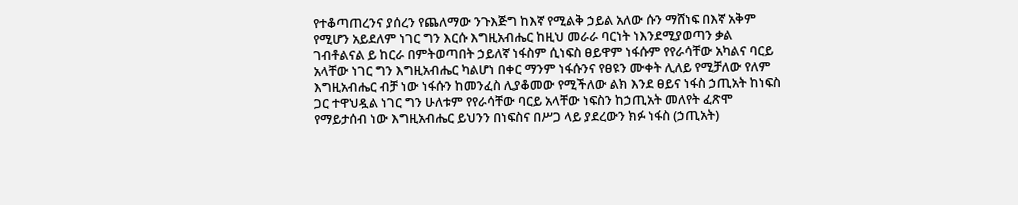የተቆጣጠረንና ያሰረን የጨለማው ንጉእጅግ ከእኛ የሚልቅ ኃይል አለው ሱን ማሸነፍ በእኛ አቅም የሚሆን አይደለም ነገር ግን እርሱ እግዚአብሔር ከዚህ መራራ ባርነት ነእንደሚያወጣን ቃል ገብቶልናል ይ ከርራ በምትወጣበት ኃይለኛ ነፋስም ሲነፍስ ፀይዋም ነፋሱም የየራሳቸው አካልና ባርይ አላቸው ነገር ግን እግዚአብሔር ካልሆነ በቀር ማንም ነፋሱንና የፀዩን ሙቀት ሊለይ የሚቻለው የለም እግዚአብሔር ብቻ ነው ነፋሱን ከመንፈስ ሊያቆመው የሚችለው ልክ እንደ ፀይና ነፋስ ኃጢአት ከነፍስ ጋር ተዋህዷል ነገር ግን ሁለቱም የየራሳቸው ባርይ አላቸው ነፍስን ከኃጢአት መለየት ፈጽሞ የማይታሰብ ነው እግዚአብሔር ይህንን በነፍስና በሥጋ ላይ ያደረውን ክፉ ነፋስ (ኃጢአት)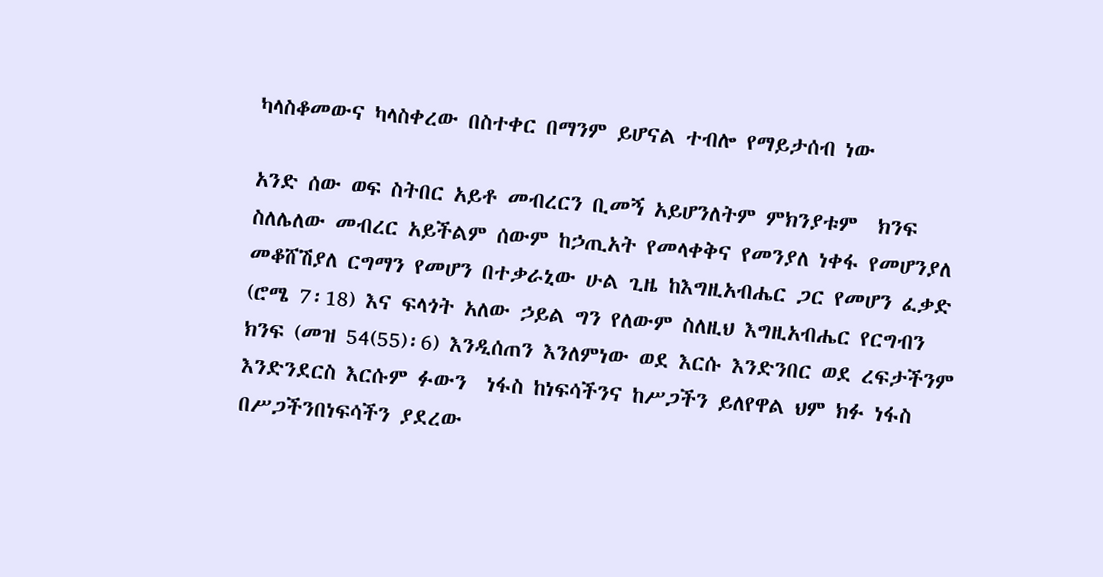ካላስቆመውና ካላስቀረው በስተቀር በማንም ይሆናል ተብሎ የማይታሰብ ነው

አንድ ሰው ወፍ ስትበር አይቶ መብረርን ቢመኝ አይሆንለትም ምክንያቱም  ክንፍ ስለሌለው መብረር አይችልም ሰውም ከኃጢአት የመላቀቅና የመንያለ ነቀፋ የመሆንያለ መቆሸሽያለ ርግማን የመሆን በተቃራኒው ሁል ጊዜ ከእግዚአብሔር ጋር የመሆን ፈቃድ (ሮሜ 7፡18) እና ፍላጎት አለው ኃይል ግን የለውም ስለዚህ እግዚአብሔር የርግብን ክንፍ (መዝ 54(55)፡6) እንዲሰጠን እንለምነው ወደ እርሱ እንድንበር ወደ ረፍታችንም እንድንደርስ እርሱም ፉውን  ነፋስ ከነፍሳችንና ከሥጋችን ይለየዋል ህም ክፉ ነፋስ በሥጋችንበነፍሳችን ያደረው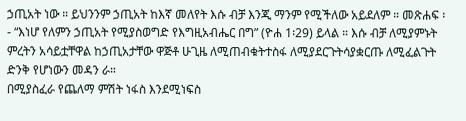ኃጢአት ነው ። ይህንንም ኃጢአት ከእኛ መለየት እሱ ብቻ እንጂ ማንም የሚችለው አይደለም ። መጽሐፍ ፡- “እነሆ የለምን ኃጢአት የሚያስወግድ የእግዚአብሔር በግ” (ዮሐ 1፡29) ይላል ። እሱ ብቻ ለሚያምኑት ምረትን አሳይቷቸዋል ከኃጢአታቸው ዋጅቶ ሁጊዜ ለሚጠብቁትተስፋ ለሚያደርጉትሳያቋርጡ ለሚፈልጉት ድንቅ የሆነውን መዳን ራ።
በሚያስፈራ የጨለማ ምሽት ነፋስ እንደሚነፍስ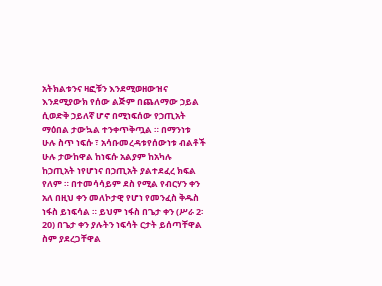አትክልቱንና ዛፎቹን እንደሚወዘውዝና እንደሚያውክ የሰው ልጅም በጨለማው ኃይል ሲወድቅ ኃይለኛ ሆኖ በሚነፍሰው የኃጢአት ማዕበል ታውኳል ተንቀጥቅጧል ። በማንነቱ ሁሉ ስጥ ነፍሱ ፣ አሳቡመረዳቱየሰውነቱ ብልቶች ሁሉ ታውከዋል ከነፍሱ አልያም ከአካሉ ከኃጢአት ነየሆነና በኃጢአት ያልተደፈረ ክፍል የለም ። በተመሳሳይም ደስ የሚል የብርሃን ቀን አለ በዚህ ቀን መለኮታዊ የሆነ የመንፈስ ቅዱስ ነፋስ ይነፍሳል ። ይህም ነፋስ በጌታ ቀን (ሥራ 2፡20) በጌታ ቀን ያሉትን ነፍሳት ርታት ይሰጣቸዋል ስም ያደረጋቸዋል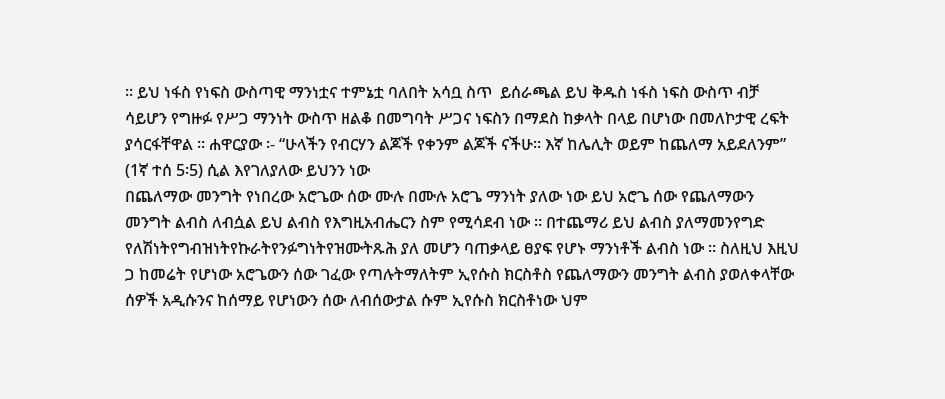። ይህ ነፋስ የነፍስ ውስጣዊ ማንነቷና ተምኔቷ ባለበት አሳቧ ስጥ  ይሰራጫል ይህ ቅዱስ ነፋስ ነፍስ ውስጥ ብቻ ሳይሆን የግዙፉ የሥጋ ማንነት ውስጥ ዘልቆ በመግባት ሥጋና ነፍስን በማደስ ከቃላት በላይ በሆነው በመለኮታዊ ረፍት ያሳርፋቸዋል ። ሐዋርያው ፡- “ሁላችን የብርሃን ልጆች የቀንም ልጆች ናችሁ። እኛ ከሌሊት ወይም ከጨለማ አይደለንም” (1ኛ ተሰ 5፡5) ሲል እየገለያለው ይህንን ነው
በጨለማው መንግት የነበረው አሮጌው ሰው ሙሉ በሙሉ አሮጌ ማንነት ያለው ነው ይህ አሮጌ ሰው የጨለማውን መንግት ልብስ ለብሷል ይህ ልብስ የእግዚአብሔርን ስም የሚሳደብ ነው ። በተጨማሪ ይህ ልብስ ያለማመንየግድ የለሽነትየግብዝነትየኩራትየንፉግነትየዝሙትጹሕ ያለ መሆን ባጠቃላይ ፀያፍ የሆኑ ማንነቶች ልብስ ነው ። ስለዚህ እዚህ ጋ ከመሬት የሆነው አሮጌውን ሰው ገፈው የጣሉትማለትም ኢየሱስ ክርስቶስ የጨለማውን መንግት ልብስ ያወለቀላቸው ሰዎች አዲሱንና ከሰማይ የሆነውን ሰው ለብሰውታል ሱም ኢየሱስ ክርስቶነው ህም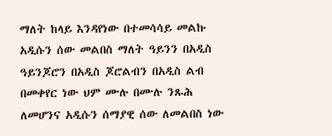ማለት ከላይ እንዳየነው በተመሳሳይ መልኩ አዲሱን ሰው መልበስ ማለት ዓይንን በአዲስ ዓይንጆሮን በአዲስ ጆሮልብን በአዲስ ልብ በመቀየር ነው ህም ሙሉ በሙሉ ንጹሕ ለመሆንና አዲሱን ሰማያዊ ሰው ለመልበስ ነው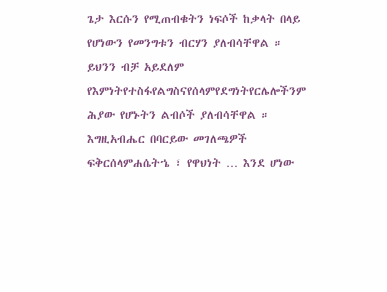ጌታ እርሱን የሚጠብቁትን ነፍሶች ከቃላት በላይ የሆነውን የመንግቱን ብርሃን ያለብሳቸዋል ። ይህንን ብቻ አይደለም የእምነትየተስፋየልግስናየሰላምየደግነትየርሌሎችንም ሕያው የሆኑትን ልብሶች ያለብሳቸዋል ። እግዚአብሔር በባርይው መገለጫዎች ፍቅርሰላምሐሴትኄ ፣ የዋህነት … እንደ ሆነው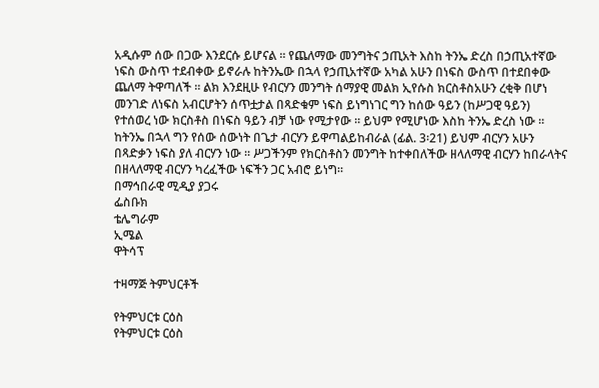አዲሱም ሰው በጋው እንደርሱ ይሆናል ። የጨለማው መንግትና ኃጢአት እስከ ትንኤ ድረስ በኃጢአተኛው ነፍስ ውስጥ ተደብቀው ይኖራሉ ከትንኤው በኋላ የኃጢአተኛው አካል አሁን በነፍስ ውስጥ በተደበቀው ጨለማ ትዋጣለች ። ልክ እንደዚሁ የብርሃን መንግት ሰማያዊ መልክ ኢየሱስ ክርስቶስአሁን ረቂቅ በሆነ መንገድ ለነፍስ አብርሆትን ሰጥቷታል በጻድቁም ነፍስ ይነግነገር ግን ከሰው ዓይን (ከሥጋዊ ዓይን) የተሰወረ ነው ክርስቶስ በነፍስ ዓይን ብቻ ነው የሚታየው ። ይህም የሚሆነው እስከ ትንኤ ድረስ ነው ። ከትንኤ በኋላ ግን የሰው ሰውነት በጌታ ብርሃን ይዋጣልይከብራል (ፊል. 3፡21) ይህም ብርሃን አሁን በጻድቃን ነፍስ ያለ ብርሃን ነው ። ሥጋችንም የክርስቶስን መንግት ከተቀበለችው ዘላለማዊ ብርሃን ከበራላትና በዘላለማዊ ብርሃን ካረፈችው ነፍችን ጋር አብሮ ይነግ።
በማኅበራዊ ሚዲያ ያጋሩ
ፌስቡክ
ቴሌግራም
ኢሜል
ዋትሳፕ

ተዛማጅ ትምህርቶች

የትምህርቱ ርዕስ
የትምህርቱ ርዕስ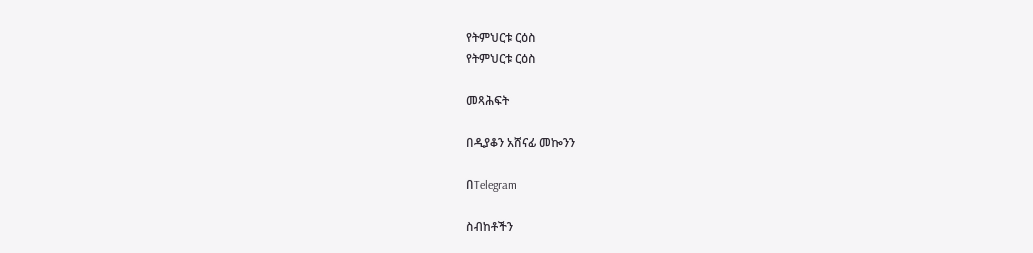የትምህርቱ ርዕስ
የትምህርቱ ርዕስ

መጻሕፍት

በዲያቆን አሸናፊ መኰንን

በTelegram

ስብከቶችን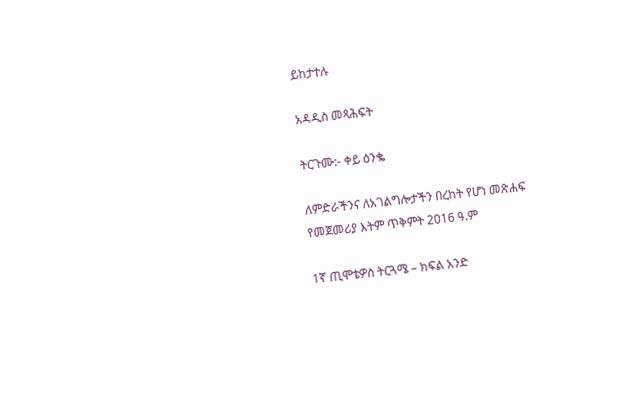ይከታተሉ

አዳዲስ መጻሕፍት

ትርጉሙ:- ቀይ ዕንቈ

ለምድራችንና ለአገልግሎታችን በረከት የሆነ መጽሐፍ
የመጀመሪያ እትም ጥቅምት 2016 ዓ.ም

1ኛ ጢሞቴዎስ ትርጓሜ – ክፍል አንድ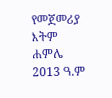የመጀመሪያ እትም ሐምሌ 2013 ዓ.ም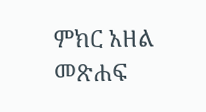ምክር አዘል መጽሐፍ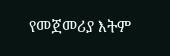የመጀመሪያ እትም